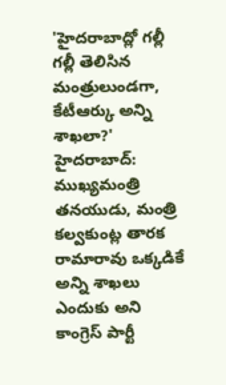'హైదరాబాద్లో గల్లీ గల్లీ తెలిసిన మంత్రులుండగా, కేటీఆర్కు అన్ని శాఖలా?'
హైదరాబాద్: ముఖ్యమంత్రి తనయుడు, మంత్రి కల్వకుంట్ల తారక రామారావు ఒక్కడికే అన్ని శాఖలు ఎందుకు అని కాంగ్రెస్ పార్టీ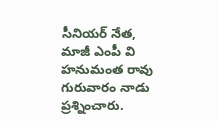సీనియర్ నేత, మాజీ ఎంపీ వి హనుమంత రావు గురువారం నాడు ప్రశ్నించారు.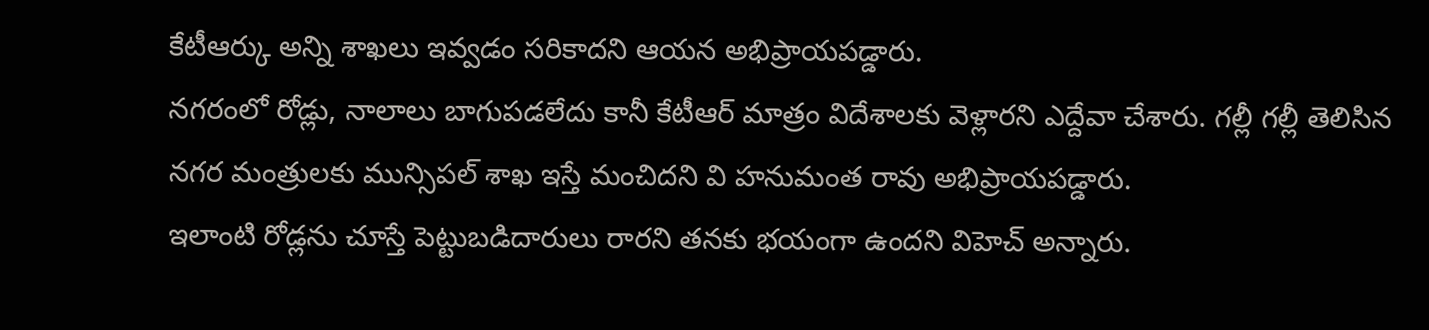కేటీఆర్కు అన్ని శాఖలు ఇవ్వడం సరికాదని ఆయన అభిప్రాయపడ్డారు.
నగరంలో రోడ్లు, నాలాలు బాగుపడలేదు కానీ కేటీఆర్ మాత్రం విదేశాలకు వెళ్లారని ఎద్దేవా చేశారు. గల్లీ గల్లీ తెలిసిన నగర మంత్రులకు మున్సిపల్ శాఖ ఇస్తే మంచిదని వి హనుమంత రావు అభిప్రాయపడ్డారు.
ఇలాంటి రోడ్లను చూస్తే పెట్టుబడిదారులు రారని తనకు భయంగా ఉందని విహెచ్ అన్నారు.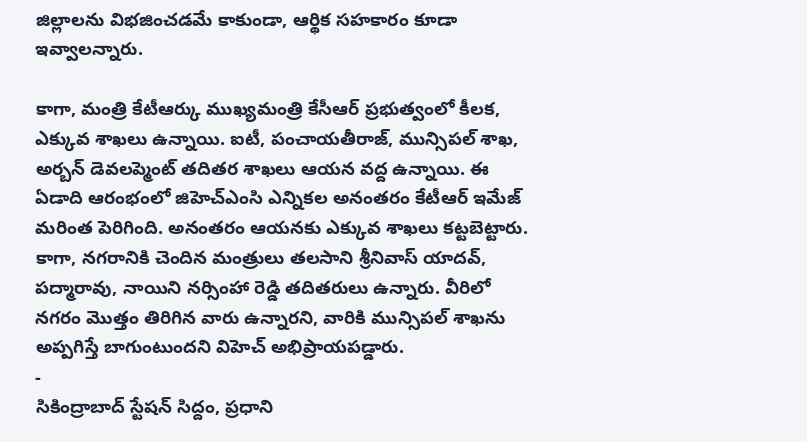జిల్లాలను విభజించడమే కాకుండా, ఆర్థిక సహకారం కూడా ఇవ్వాలన్నారు.

కాగా, మంత్రి కేటీఆర్కు ముఖ్యమంత్రి కేసీఆర్ ప్రభుత్వంలో కీలక, ఎక్కువ శాఖలు ఉన్నాయి. ఐటీ, పంచాయతీరాజ్, మున్సిపల్ శాఖ, అర్బన్ డెవలప్మెంట్ తదితర శాఖలు ఆయన వద్ద ఉన్నాయి. ఈ ఏడాది ఆరంభంలో జిహెచ్ఎంసి ఎన్నికల అనంతరం కేటీఆర్ ఇమేజ్ మరింత పెరిగింది. అనంతరం ఆయనకు ఎక్కువ శాఖలు కట్టబెట్టారు.
కాగా, నగరానికి చెందిన మంత్రులు తలసాని శ్రీనివాస్ యాదవ్, పద్మారావు, నాయిని నర్సింహా రెడ్డి తదితరులు ఉన్నారు. వీరిలో నగరం మొత్తం తిరిగిన వారు ఉన్నారని, వారికి మున్సిపల్ శాఖను అప్పగిస్తే బాగుంటుందని విహెచ్ అభిప్రాయపడ్డారు.
-
సికింద్రాబాద్ స్టేషన్ సిద్దం, ప్రధాని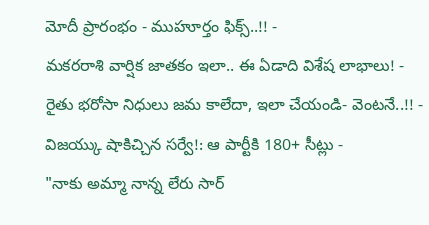మోదీ ప్రారంభం - ముహూర్తం ఫిక్స్..!! -
మకరరాశి వార్షిక జాతకం ఇలా.. ఈ ఏడాది విశేష లాభాలు! -
రైతు భరోసా నిధులు జమ కాలేదా, ఇలా చేయండి- వెంటనే..!! -
విజయ్కు షాకిచ్చిన సర్వే!: ఆ పార్టీకి 180+ సీట్లు -
"నాకు అమ్మా నాన్న లేరు సార్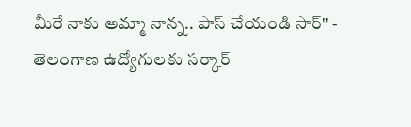మీరే నాకు అమ్మా నాన్న.. పాస్ చేయండి సార్" -
తెలంగాణ ఉద్యోగులకు సర్కార్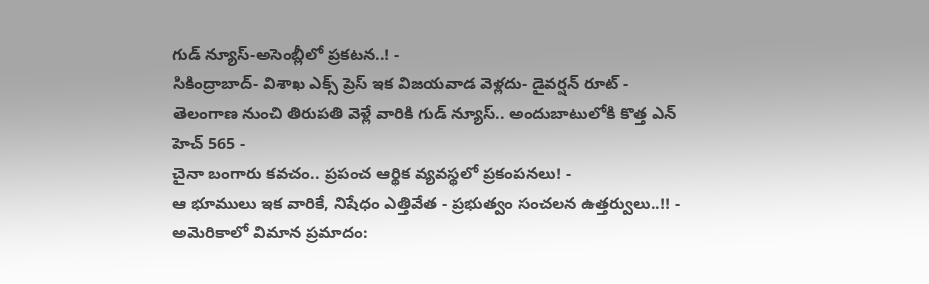గుడ్ న్యూస్-అసెంబ్లీలో ప్రకటన..! -
సికింద్రాబాద్- విశాఖ ఎక్స్ ప్రెస్ ఇక విజయవాడ వెళ్లదు- డైవర్షన్ రూట్ -
తెలంగాణ నుంచి తిరుపతి వెళ్లే వారికి గుడ్ న్యూస్.. అందుబాటులోకి కొత్త ఎన్ హెచ్ 565 -
చైనా బంగారు కవచం.. ప్రపంచ ఆర్థిక వ్యవస్థలో ప్రకంపనలు! -
ఆ భూములు ఇక వారికే, నిషేధం ఎత్తివేత - ప్రభుత్వం సంచలన ఉత్తర్వులు..!! -
అమెరికాలో విమాన ప్రమాదం: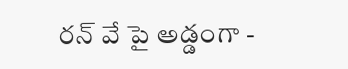రన్ వే పై అడ్డంగా -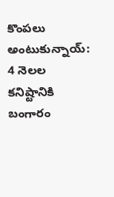కొంపలు అంటుకున్నాయ్: 4 నెలల కనిష్టానికి బంగారం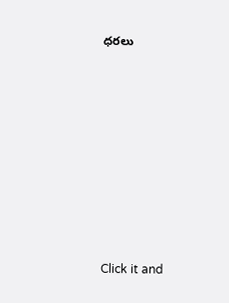ధరలు












Click it and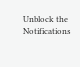Unblock the Notifications